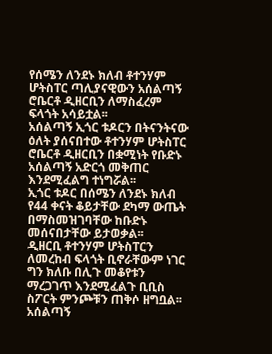የሰሜን ለንደኑ ክለብ ቶተንሃም ሆትስፐር ጣሊያናዊውን አሰልጣኝ ሮቤርቶ ዲዘርቢን ለማስፈረም ፍላጎት አሳይቷል፡፡
አሰልጣኝ ኢጎር ቱዶርን በትናንትናው ዕለት ያሰናበተው ቶተንሃም ሆትስፐር ሮቤርቶ ዲዘርቢን በቋሚነት የቡድኑ አሰልጣኝ አድርጎ መቅጠር እንደሚፈልግ ተነግሯል፡፡
ኢጎር ቱዶር በሰሜን ለንደኑ ክለብ የ44 ቀናት ቆይታቸው ደካማ ውጤት በማስመዝገባቸው ከቡድኑ መሰናበታቸው ይታወቃል፡፡
ዲዘርቢ ቶተንሃም ሆትስፐርን ለመረከብ ፍላጎት ቢኖራቸውም ነገር ግን ክለቡ በሊጉ መቆየቱን ማረጋገጥ እንደሚፈልጉ ቢቢስ ስፖርት ምንጮቹን ጠቅሶ ዘግቧል፡፡
አሰልጣኝ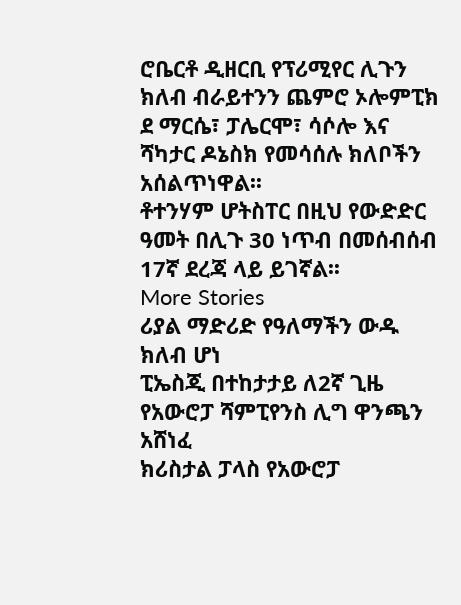ሮቤርቶ ዲዘርቢ የፕሪሚየር ሊጉን ክለብ ብራይተንን ጨምሮ ኦሎምፒክ ደ ማርሴ፣ ፓሌርሞ፣ ሳሶሎ እና ሻካታር ዶኔስክ የመሳሰሉ ክለቦችን አሰልጥነዋል፡፡
ቶተንሃም ሆትስፐር በዚህ የውድድር ዓመት በሊጉ 30 ነጥብ በመሰብሰብ 17ኛ ደረጃ ላይ ይገኛል፡፡
More Stories
ሪያል ማድሪድ የዓለማችን ውዱ ክለብ ሆነ
ፒኤስጂ በተከታታይ ለ2ኛ ጊዜ የአውሮፓ ሻምፒየንስ ሊግ ዋንጫን አሸነፈ
ክሪስታል ፓላስ የአውሮፓ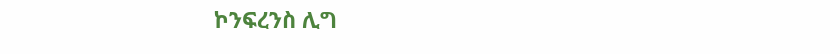ኮንፍረንስ ሊግ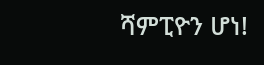ሻምፒዮን ሆነ!